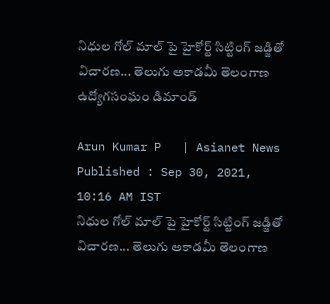నిధుల గోల్ మాల్ పై హైకోర్ట్ సిట్టింగ్ జడ్జితో విచారణ... తెలుగు అకాడమీ తెలంగాణ ఉద్యోగసంఘం డిమాండ్

Arun Kumar P   | Asianet News
Published : Sep 30, 2021, 10:16 AM IST
నిధుల గోల్ మాల్ పై హైకోర్ట్ సిట్టింగ్ జడ్జితో విచారణ... తెలుగు అకాడమీ తెలంగాణ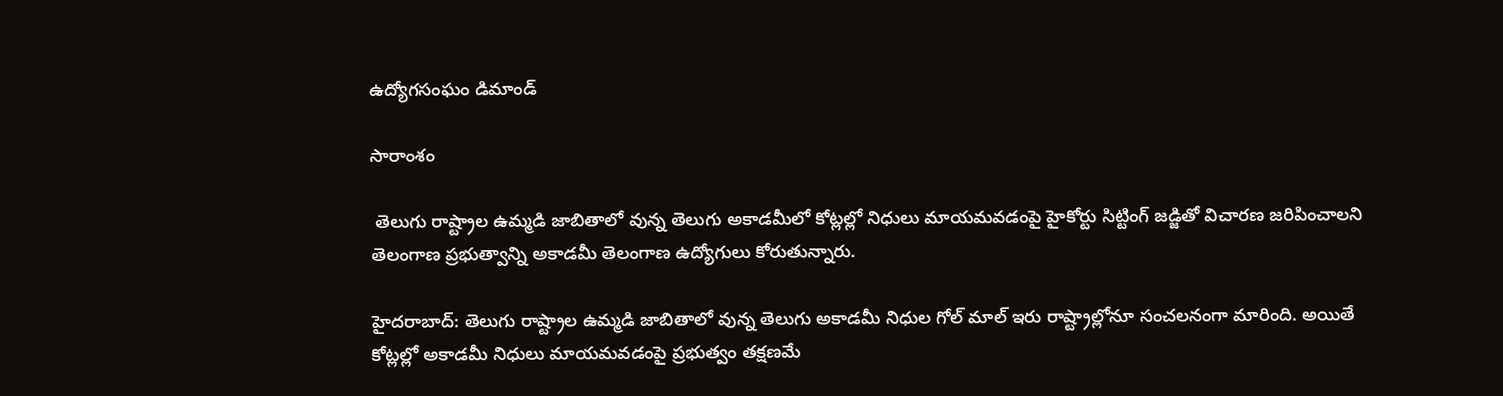ఉద్యోగసంఘం డిమాండ్

సారాంశం

 తెలుగు రాష్ట్రాల ఉమ్మడి జాబితాలో వున్న తెలుగు అకాడమీలో కోట్లల్లో నిధులు మాయమవడంపై హైకోర్టు సిట్టింగ్ జడ్జితో విచారణ జరిపించాలని తెలంగాణ ప్రభుత్వాన్ని అకాడమీ తెలంగాణ ఉద్యోగులు కోరుతున్నారు.

హైదరాబాద్: తెలుగు రాష్ట్రాల ఉమ్మడి జాబితాలో వున్న తెలుగు అకాడమీ నిధుల గోల్ మాల్ ఇరు రాష్ట్రాల్లోనూ సంచలనంగా మారింది. అయితే కోట్లల్లో అకాడమీ నిధులు మాయమవడంపై ప్రభుత్వం తక్షణమే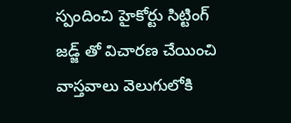స్పందించి హైకోర్టు సిట్టింగ్ జడ్జ్ తో విచారణ చేయించి వాస్తవాలు వెలుగులోకి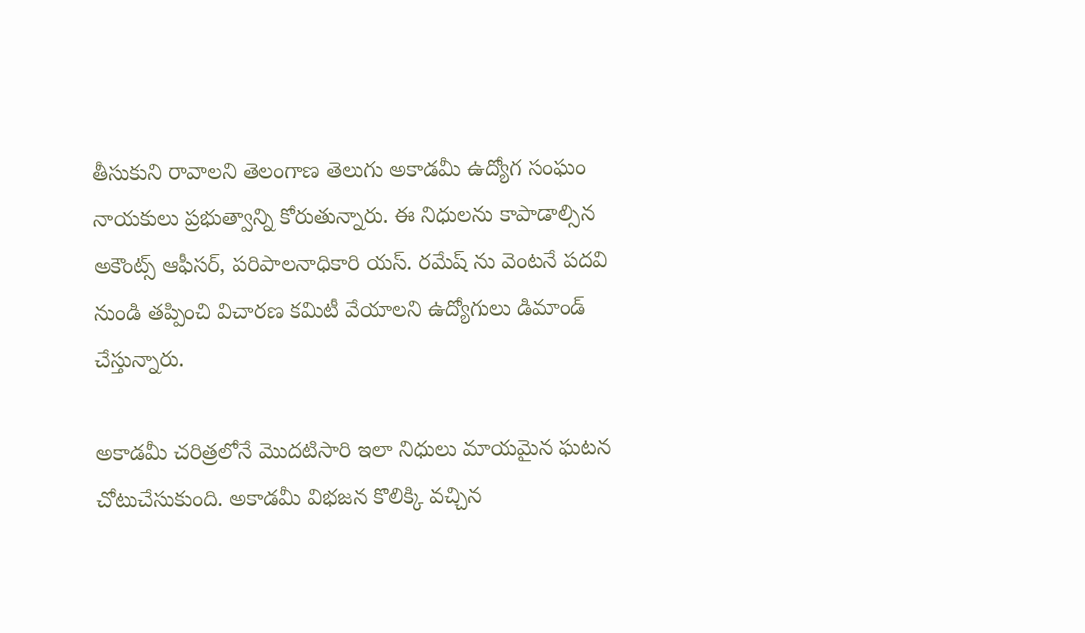తీసుకుని రావాలని తెలంగాణ తెలుగు అకాడమీ ఉద్యోగ సంఘం నాయకులు ప్రభుత్వాన్ని కోరుతున్నారు. ఈ నిధులను కాపాడాల్సిన అకౌంట్స్ ఆఫీసర్, పరిపాలనాధికారి యస్. రమేష్ ను వెంటనే పదవి నుండి తప్పించి విచారణ కమిటీ వేయాలని ఉద్యోగులు డిమాండ్ చేస్తున్నారు.

అకాడమీ చరిత్రలోనే మొదటిసారి ఇలా నిధులు మాయమైన ఘటన చోటుచేసుకుంది. అకాడమీ విభజన కొలిక్కి వచ్చిన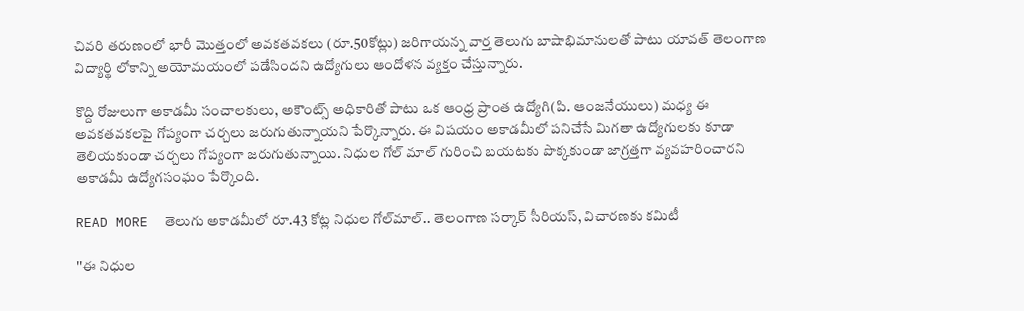చివరి తరుణంలో భారీ మొత్తంలో అవకతవకలు (రూ.50కోట్లు) జరిగాయన్న వార్త తెలుగు బాషాభిమానులతో పాటు యావత్ తెలంగాణ విద్యార్థి లోకాన్ని అయోమయంలో పడేసిందని ఉద్యోగులు ఆందోళన వ్యక్తం చేస్తున్నారు.

కొద్ది రోజులుగా అకాడమీ సంచాలకులు, అకౌంట్స్ అధికారితో పాటు ఒక ఆంధ్ర ప్రాంత ఉద్యోగి(పి. ఆంజనేయులు) మధ్య ఈ అవకతవకలపై గోప్యంగా చర్చలు జరుగుతున్నాయని పేర్కొన్నారు. ఈ విషయం అకాడమీలో పనిచేసే మిగతా ఉద్యోగులకు కూడా తెలియకుండా చర్చలు గోప్యంగా జరుగుతున్నాయి. నిధుల గోల్ మాల్ గురించి బయటకు పొక్కకుండా జాగ్రత్తగా వ్యవహరించారని అకాడమీ ఉద్యోగసంఘం పేర్కొంది.

READ MORE  తెలుగు అకాడమీలో రూ.43 కోట్ల నిధుల గోల్‌మాల్.. తెలంగాణ సర్కార్ సీరియస్, విచారణకు కమిటీ

''ఈ నిధుల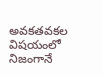అవకతవకల విషయంలో నిజంగానే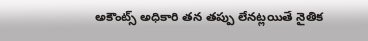అకౌంట్స్ అధికారి తన తప్పు లేనట్లయితే నైతిక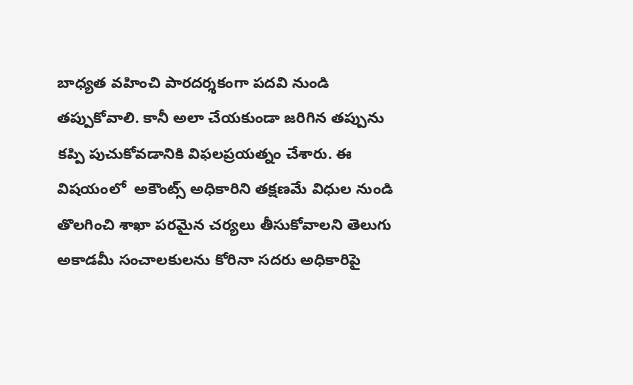బాధ్యత వహించి పారదర్శకంగా పదవి నుండి తప్పుకోవాలి. కానీ అలా చేయకుండా జరిగిన తప్పును కప్పి పుచుకోవడానికి విఫలప్రయత్నం చేశారు. ఈ విషయంలో  అకౌంట్స్ అధికారిని తక్షణమే విధుల నుండి తొలగించి శాఖా పరమైన చర్యలు తీసుకోవాలని తెలుగు అకాడమీ సంచాలకులను కోరినా సదరు అధికారిపై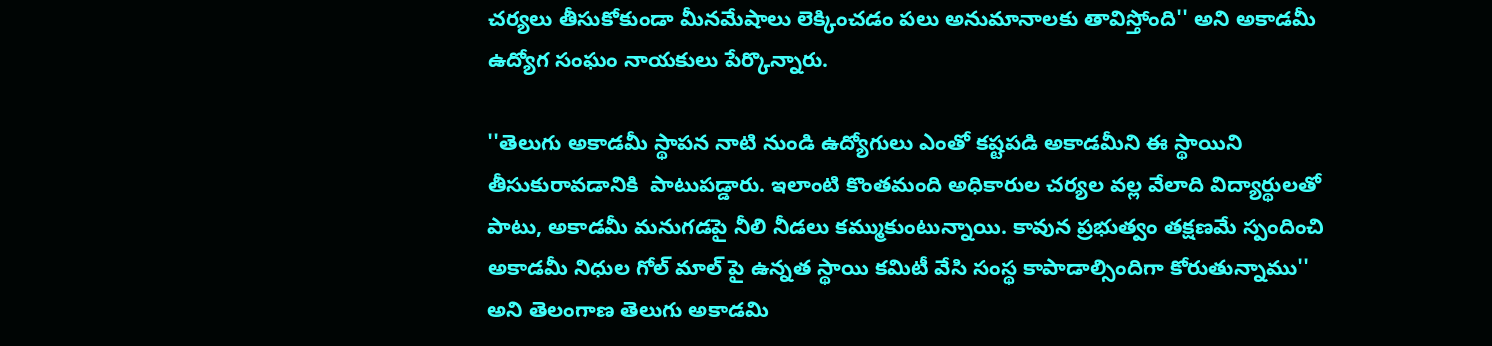చర్యలు తీసుకోకుండా మీనమేషాలు లెక్కించడం పలు అనుమానాలకు తావిస్తోంది'' అని అకాడమీ ఉద్యోగ సంఘం నాయకులు పేర్కొన్నారు.

''తెలుగు అకాడమీ స్థాపన నాటి నుండి ఉద్యోగులు ఎంతో కష్టపడి అకాడమీని ఈ స్థాయిని తీసుకురావడానికి  పాటుపడ్డారు. ఇలాంటి కొంతమంది అధికారుల చర్యల వల్ల వేలాది విద్యార్థులతో పాటు, అకాడమీ మనుగడపై నీలి నీడలు కమ్ముకుంటున్నాయి. కావున ప్రభుత్వం తక్షణమే స్పందించి అకాడమీ నిధుల గోల్ మాల్ పై ఉన్నత స్థాయి కమిటీ వేసి సంస్థ కాపాడాల్సిందిగా కోరుతున్నాము'' అని తెలంగాణ తెలుగు అకాడమి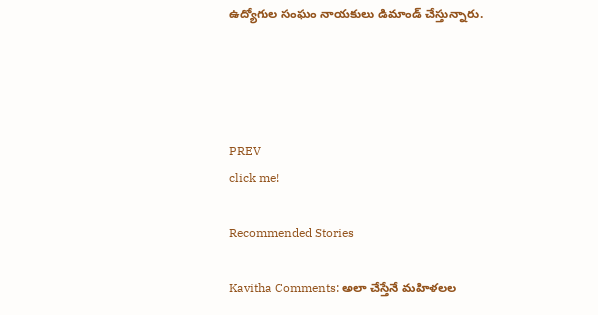ఉద్యోగుల సంఘం నాయకులు డిమాండ్ చేస్తున్నారు.




PREV
click me!

Recommended Stories

Kavitha Comments: అలా చేస్తేనే మహిళలల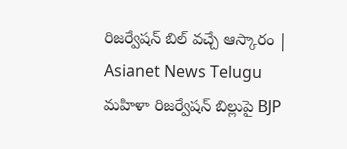రిజర్వేషన్ బిల్ వచ్చే ఆస్కారం | Asianet News Telugu
మహిళా రిజర్వేషన్ బిల్లుపై BJP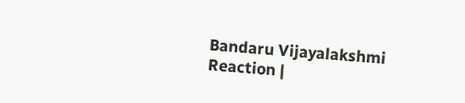Bandaru Vijayalakshmi Reaction |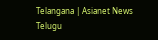Telangana | Asianet News Telugu